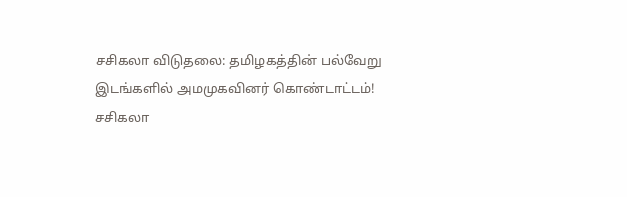சசிகலா விடுதலை: தமிழகத்தின் பல்வேறு இடங்களில் அமமுகவினர் கொண்டாட்டம்!
சசிகலா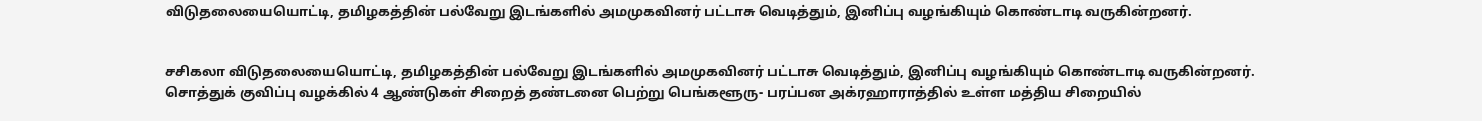விடுதலையையொட்டி, தமிழகத்தின் பல்வேறு இடங்களில் அமமுகவினர் பட்டாசு வெடித்தும், இனிப்பு வழங்கியும் கொண்டாடி வருகின்றனர்.


சசிகலா விடுதலையையொட்டி, தமிழகத்தின் பல்வேறு இடங்களில் அமமுகவினர் பட்டாசு வெடித்தும், இனிப்பு வழங்கியும் கொண்டாடி வருகின்றனர்.
சொத்துக் குவிப்பு வழக்கில் 4 ஆண்டுகள் சிறைத் தண்டனை பெற்று பெங்களூரு- பரப்பன அக்ரஹாராத்தில் உள்ள மத்திய சிறையில்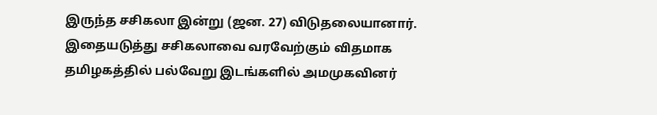இருந்த சசிகலா இன்று (ஜன. 27) விடுதலையானார்.
இதையடுத்து சசிகலாவை வரவேற்கும் விதமாக தமிழகத்தில் பல்வேறு இடங்களில் அமமுகவினர்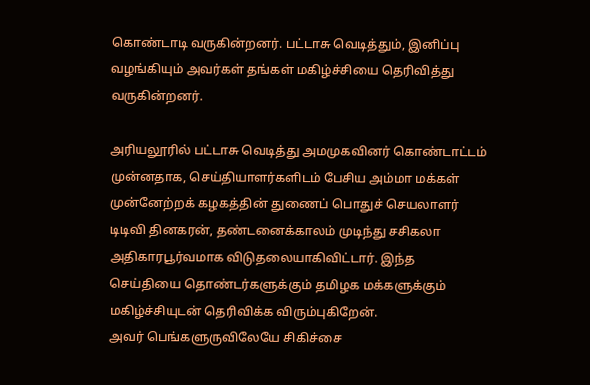கொண்டாடி வருகின்றனர். பட்டாசு வெடித்தும், இனிப்பு வழங்கியும் அவர்கள் தங்கள் மகிழ்ச்சியை தெரிவித்து வருகின்றனர்.

அரியலூரில் பட்டாசு வெடித்து அமமுகவினர் கொண்டாட்டம்
முன்னதாக, செய்தியாளர்களிடம் பேசிய அம்மா மக்கள் முன்னேற்றக் கழகத்தின் துணைப் பொதுச் செயலாளர் டிடிவி தினகரன், தண்டனைக்காலம் முடிந்து சசிகலா அதிகாரபூர்வமாக விடுதலையாகிவிட்டார். இந்த செய்தியை தொண்டர்களுக்கும் தமிழக மக்களுக்கும் மகிழ்ச்சியுடன் தெரிவிக்க விரும்புகிறேன்.
அவர் பெங்களுருவிலேயே சிகிச்சை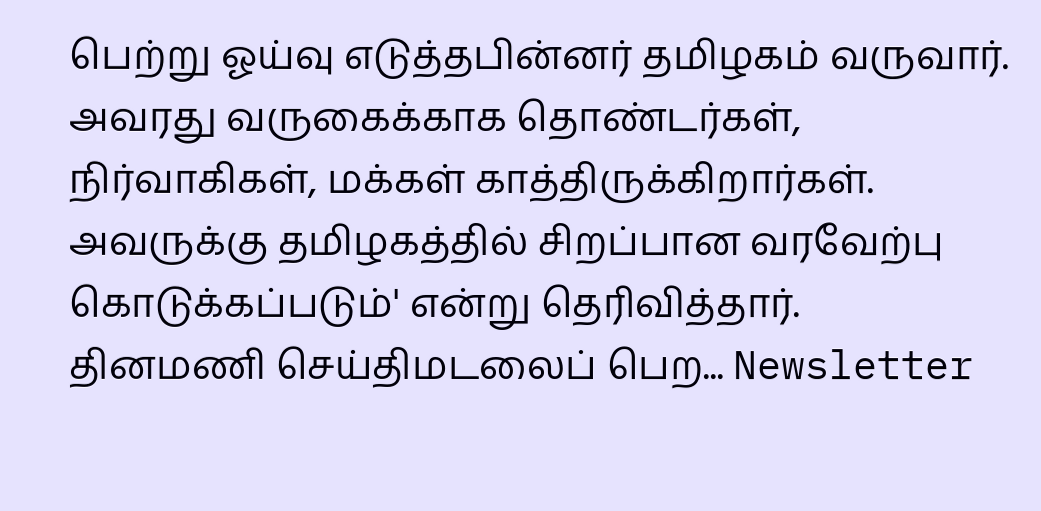பெற்று ஓய்வு எடுத்தபின்னர் தமிழகம் வருவார். அவரது வருகைக்காக தொண்டர்கள், நிர்வாகிகள், மக்கள் காத்திருக்கிறார்கள். அவருக்கு தமிழகத்தில் சிறப்பான வரவேற்பு கொடுக்கப்படும்' என்று தெரிவித்தார்.
தினமணி செய்திமடலைப் பெற... Newsletter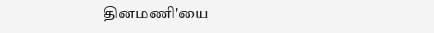தினமணி'யை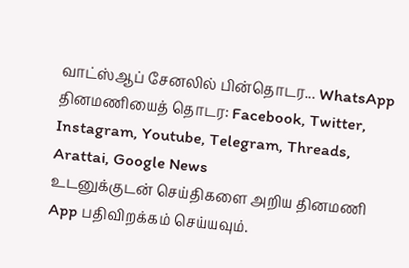வாட்ஸ்ஆப் சேனலில் பின்தொடர... WhatsApp
தினமணியைத் தொடர: Facebook, Twitter, Instagram, Youtube, Telegram, Threads, Arattai, Google News
உடனுக்குடன் செய்திகளை அறிய தினமணி App பதிவிறக்கம் செய்யவும்.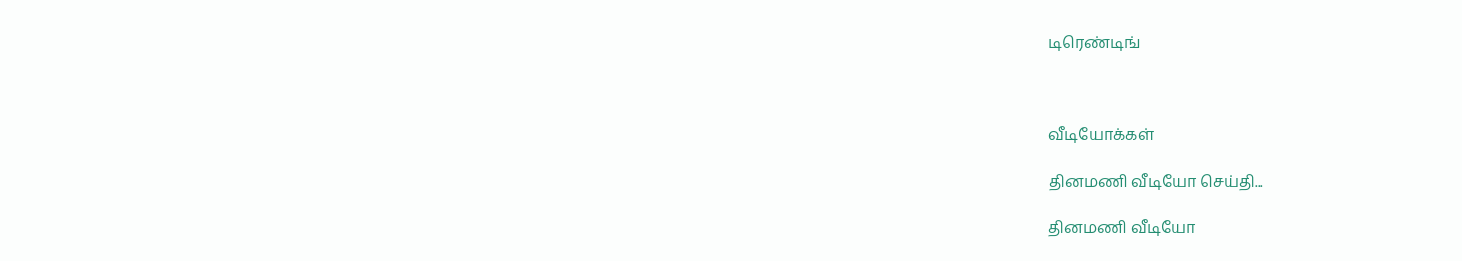டிரெண்டிங்



வீடியோக்கள்

தினமணி வீடியோ செய்தி...

தினமணி வீடியோ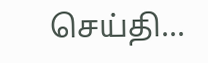செய்தி...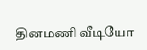தினமணி வீடியோ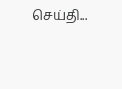செய்தி...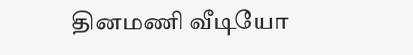தினமணி வீடியோ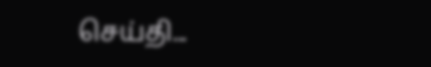செய்தி...